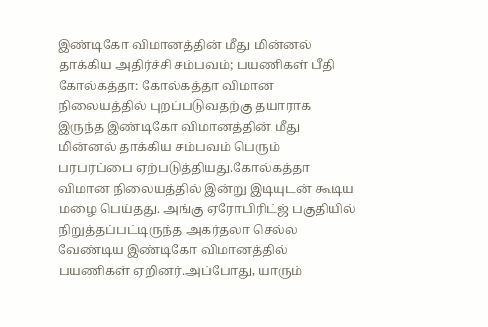இண்டிகோ விமானத்தின் மீது மின்னல் தாக்கிய அதிர்ச்சி சம்பவம்; பயணிகள் பீதி
கோல்கத்தா: கோல்கத்தா விமான நிலையத்தில் புறப்படுவதற்கு தயாராக இருந்த இண்டிகோ விமானத்தின் மீது மின்னல் தாக்கிய சம்பவம் பெரும் பரபரப்பை ஏற்படுத்தியது.கோல்கத்தா விமான நிலையத்தில் இன்று இடியுடன் கூடிய மழை பெய்தது. அங்கு ஏரோபிரிட்ஜ் பகுதியில் நிறுத்தப்பட்டிருந்த அகர்தலா செல்ல வேண்டிய இண்டிகோ விமானத்தில் பயணிகள் ஏறினர்.அப்போது, யாரும்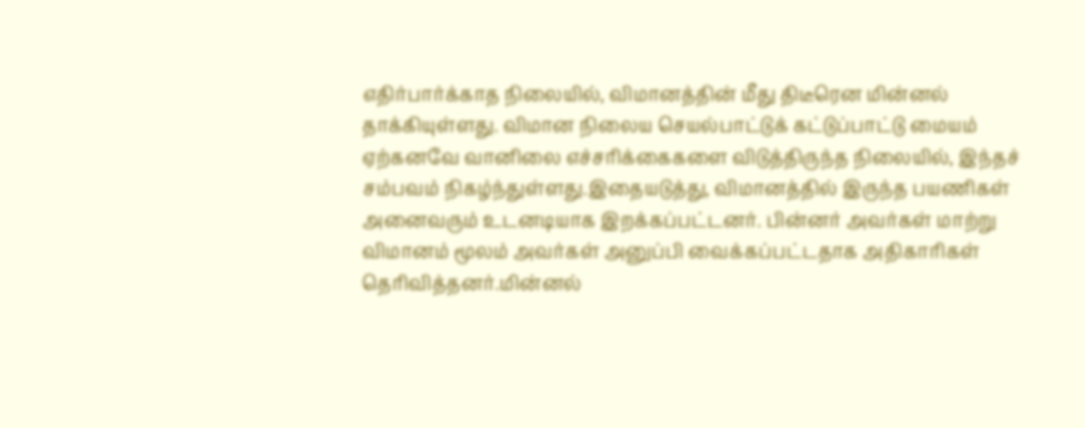எதிர்பார்க்காத நிலையில், விமானத்தின் மீது திடீரென மின்னல் தாக்கியுள்ளது. விமான நிலைய செயல்பாட்டுக் கட்டுப்பாட்டு மையம் ஏற்கனவே வானிலை எச்சரிக்கைகளை விடுத்திருந்த நிலையில், இந்தச் சம்பவம் நிகழ்ந்துள்ளது.இதையடுத்து, விமானத்தில் இருந்த பயணிகள் அனைவரும் உடனடியாக இறக்கப்பட்டனர். பின்னர் அவர்கள் மாற்று விமானம் மூலம் அவர்கள் அனுப்பி வைக்கப்பட்டதாக அதிகாரிகள் தெரிவித்தனர்.மின்னல்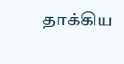தாக்கிய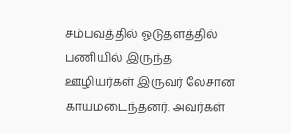சம்பவத்தில் ஓடுதளத்தில் பணியில் இருந்த ஊழியர்கள் இருவர் லேசான காயமடைந்தனர். அவர்கள்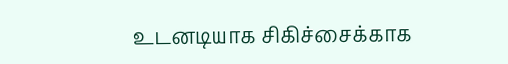உடனடியாக சிகிச்சைக்காக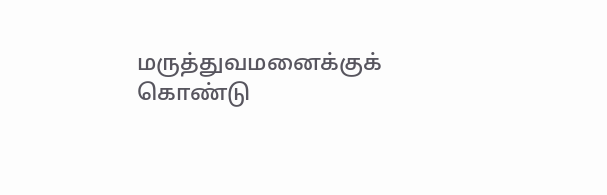மருத்துவமனைக்குக் கொண்டு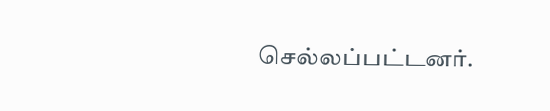செல்லப்பட்டனர்.